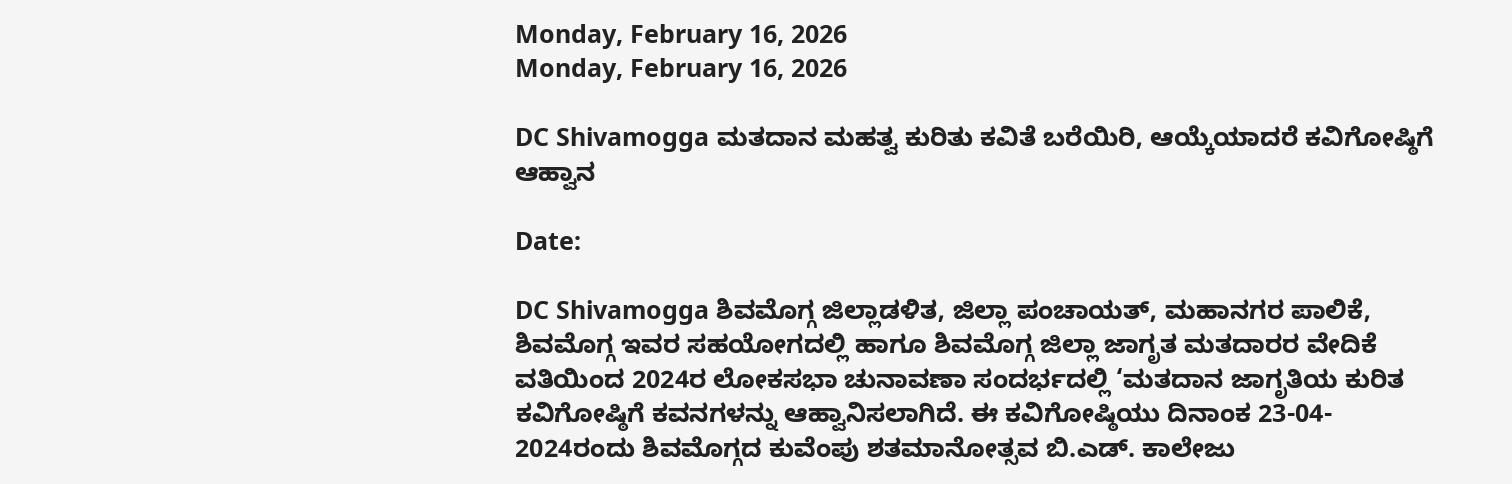Monday, February 16, 2026
Monday, February 16, 2026

DC Shivamogga ಮತದಾನ ಮಹತ್ವ ಕುರಿತು ಕವಿತೆ ಬರೆಯಿರಿ, ಆಯ್ಕೆಯಾದರೆ ಕವಿಗೋಷ್ಠಿಗೆ ಆಹ್ವಾನ

Date:

DC Shivamogga ಶಿವಮೊಗ್ಗ ಜಿಲ್ಲಾಡಳಿತ, ಜಿಲ್ಲಾ ಪಂಚಾಯತ್, ಮಹಾನಗರ ಪಾಲಿಕೆ, ಶಿವಮೊಗ್ಗ ಇವರ ಸಹಯೋಗದಲ್ಲಿ ಹಾಗೂ ಶಿವಮೊಗ್ಗ ಜಿಲ್ಲಾ ಜಾಗೃತ ಮತದಾರರ ವೇದಿಕೆ ವತಿಯಿಂದ 2024ರ ಲೋಕಸಭಾ ಚುನಾವಣಾ ಸಂದರ್ಭದಲ್ಲಿ ‘ಮತದಾನ ಜಾಗೃತಿಯ ಕುರಿತ ಕವಿಗೋಷ್ಠಿಗೆ ಕವನಗಳನ್ನು ಆಹ್ವಾನಿಸಲಾಗಿದೆ. ಈ ಕವಿಗೋಷ್ಠಿಯು ದಿನಾಂಕ 23-04- 2024ರಂದು ಶಿವಮೊಗ್ಗದ ಕುವೆಂಪು ಶತಮಾನೋತ್ಸವ ಬಿ.ಎಡ್. ಕಾಲೇಜು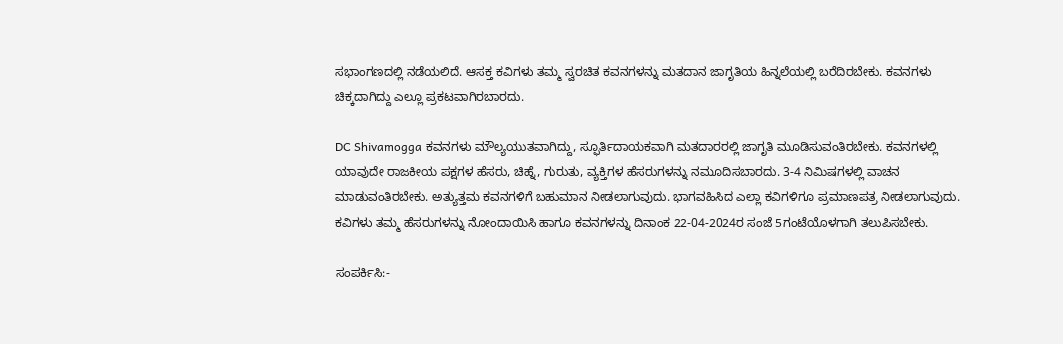ಸಭಾಂಗಣದಲ್ಲಿ ನಡೆಯಲಿದೆ. ಆಸಕ್ತ ಕವಿಗಳು ತಮ್ಮ ಸ್ವರಚಿತ ಕವನಗಳನ್ನು ಮತದಾನ ಜಾಗೃತಿಯ ಹಿನ್ನಲೆಯಲ್ಲಿ ಬರೆದಿರಬೇಕು. ಕವನಗಳು ಚಿಕ್ಕದಾಗಿದ್ದು ಎಲ್ಲೂ ಪ್ರಕಟವಾಗಿರಬಾರದು.

DC Shivamogga ಕವನಗಳು ಮೌಲ್ಯಯುತವಾಗಿದ್ದು, ಸ್ಫೂರ್ತಿದಾಯಕವಾಗಿ ಮತದಾರರಲ್ಲಿ ಜಾಗೃತಿ ಮೂಡಿಸುವಂತಿರಬೇಕು. ಕವನಗಳಲ್ಲಿ ಯಾವುದೇ ರಾಜಕೀಯ ಪಕ್ಷಗಳ ಹೆಸರು, ಚಿಹ್ನೆ, ಗುರುತು, ವ್ಯಕ್ತಿಗಳ ಹೆಸರುಗಳನ್ನು ನಮೂದಿಸಬಾರದು. 3-4 ನಿಮಿಷಗಳಲ್ಲಿ ವಾಚನ ಮಾಡುವಂತಿರಬೇಕು. ಅತ್ಯುತ್ತಮ ಕವನಗಳಿಗೆ ಬಹುಮಾನ ನೀಡಲಾಗುವುದು. ಭಾಗವಹಿಸಿದ ಎಲ್ಲಾ ಕವಿಗಳಿಗೂ ಪ್ರಮಾಣಪತ್ರ ನೀಡಲಾಗುವುದು. ಕವಿಗಳು ತಮ್ಮ ಹೆಸರುಗಳನ್ನು ನೋಂದಾಯಿಸಿ ಹಾಗೂ ಕವನಗಳನ್ನು ದಿನಾಂಕ 22-04-2024ರ ಸಂಜೆ 5ಗಂಟೆಯೊಳಗಾಗಿ ತಲುಪಿಸಬೇಕು.

ಸಂಪರ್ಕಿಸಿ:-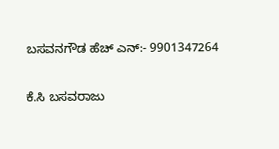ಬಸವನಗೌಡ ಹೆಚ್ ಎನ್:- 9901347264

ಕೆ.ಸಿ ಬಸವರಾಜು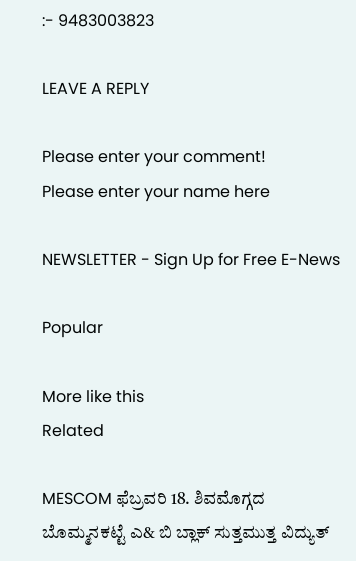:- 9483003823

LEAVE A REPLY

Please enter your comment!
Please enter your name here

NEWSLETTER - Sign Up for Free E-News

Popular

More like this
Related

MESCOM ಫೆಬ್ರವರಿ 18. ಶಿವಮೊಗ್ಗದ ಬೊಮ್ಮನಕಟ್ಟೆ ಎ& ಬಿ ಬ್ಲಾಕ್ ಸುತ್ತಮುತ್ತ ವಿದ್ಯುತ್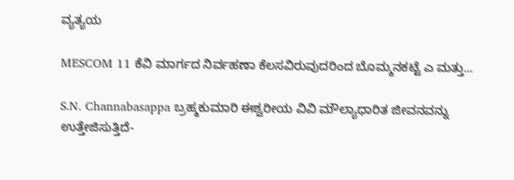ವ್ಯತ್ಯಯ

MESCOM 11 ಕೆವಿ ಮಾರ್ಗದ ನಿರ್ವಹಣಾ ಕೆಲಸವಿರುವುದರಿಂದ ಬೊಮ್ಮನಕಟ್ಟೆ ಎ ಮತ್ತು...

S.N. Channabasappa ಬ್ರಹ್ಮಕುಮಾರಿ ಈಶ್ವರೀಯ ವಿವಿ ಮೌಲ್ಯಾಧಾರಿತ ಜೀವನವನ್ನು ಉತ್ತೇಜಿಸುತ್ತಿದೆ-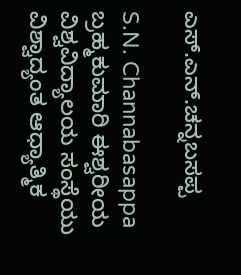ಎಸ್.ಎನ್.ಚನ್ನಬಸಪ್ಪ

S.N. Channabasappa ಬ್ರಹ್ಮಕುಮಾರಿ ಈಶ್ವರೀಯ ವಿಶ್ವವಿದ್ಯಾಲಯ ಸಂಸ್ಥೆಯು ವಿಶ್ವಾದ್ಯಂತ ಆಧ್ಯಾತ್ಮಿಕ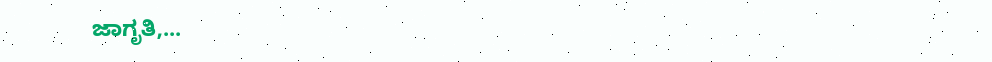ಜಾಗೃತಿ,...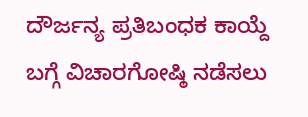ದೌರ್ಜನ್ಯ ಪ್ರತಿಬಂಧಕ ಕಾಯ್ದೆ ಬಗ್ಗೆ ವಿಚಾರಗೋಷ್ಠಿ ನಡೆಸಲು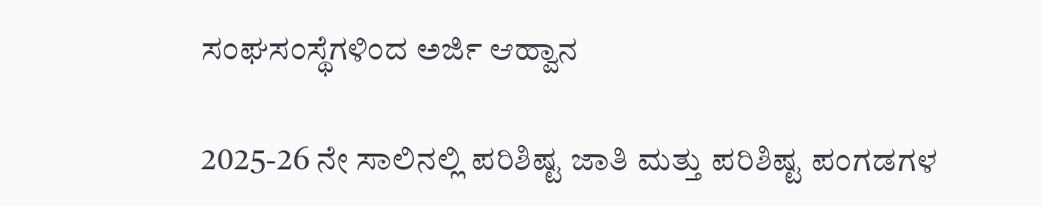ಸಂಘಸಂಸ್ಥೆಗಳಿಂದ ಅರ್ಜಿ ಆಹ್ವಾನ

2025-26 ನೇ ಸಾಲಿನಲ್ಲಿ ಪರಿಶಿಷ್ಟ ಜಾತಿ ಮತ್ತು ಪರಿಶಿಷ್ಟ ಪಂಗಡಗಳ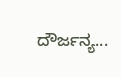ದೌರ್ಜನ್ಯ...